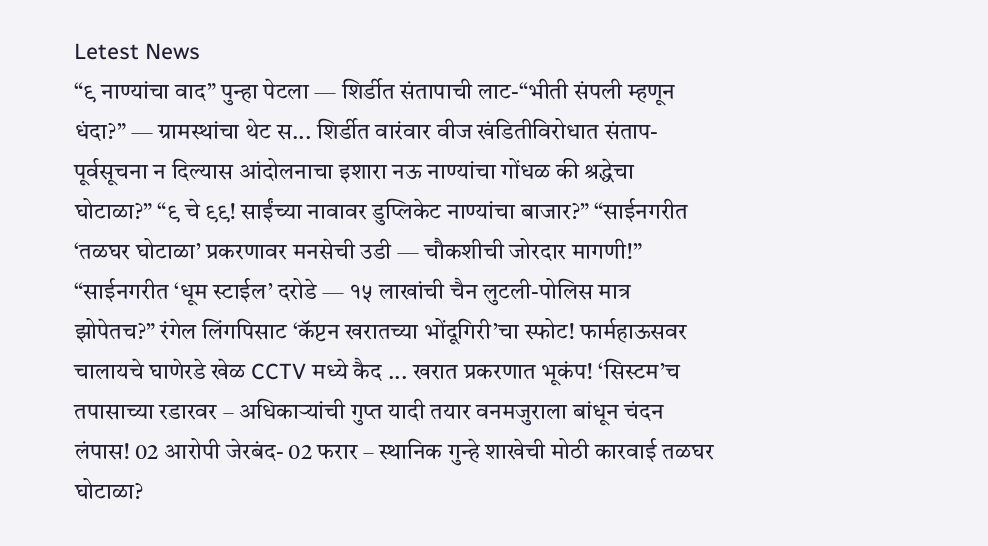Letest News
“९ नाण्यांचा वाद” पुन्हा पेटला — शिर्डीत संतापाची लाट-“भीती संपली म्हणून धंदा?” — ग्रामस्थांचा थेट स... शिर्डीत वारंवार वीज खंडितीविरोधात संताप- पूर्वसूचना न दिल्यास आंदोलनाचा इशारा नऊ नाण्यांचा गोंधळ की श्रद्धेचा घोटाळा?” “९ चे ९९! साईंच्या नावावर डुप्लिकेट नाण्यांचा बाजार?” “साईनगरीत ‘तळघर घोटाळा’ प्रकरणावर मनसेची उडी — चौकशीची जोरदार मागणी!” “साईनगरीत ‘धूम स्टाईल’ दरोडे — १५ लाखांची चैन लुटली-पोलिस मात्र झोपेतच?” रंगेल लिंगपिसाट ‘कॅप्टन खरातच्या भोंदूगिरी’चा स्फोट! फार्महाऊसवर चालायचे घाणेरडे खेळ CCTV मध्ये कैद ... खरात प्रकरणात भूकंप! ‘सिस्टम’च तपासाच्या रडारवर – अधिकाऱ्यांची गुप्त यादी तयार वनमजुराला बांधून चंदन लंपास! 02 आरोपी जेरबंद- 02 फरार – स्थानिक गुन्हे शाखेची मोठी कारवाई तळघर घोटाळा?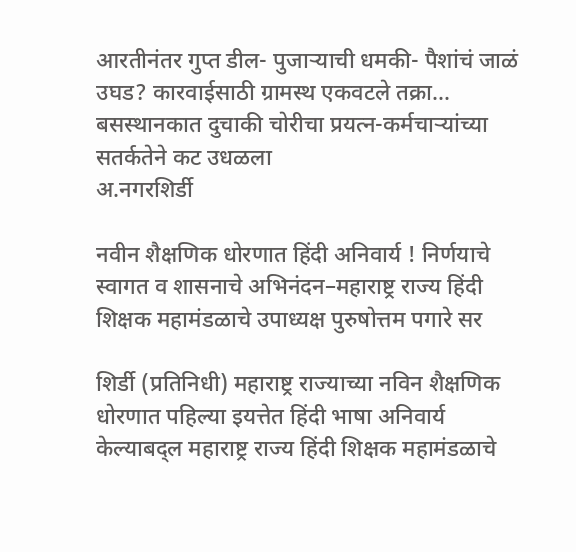आरतीनंतर गुप्त डील- पुजाऱ्याची धमकी- पैशांचं जाळं उघड? कारवाईसाठी ग्रामस्थ एकवटले तक्रा... बसस्थानकात दुचाकी चोरीचा प्रयत्न-कर्मचाऱ्यांच्या सतर्कतेने कट उधळला
अ.नगरशिर्डी

नवीन शैक्षणिक धोरणात हिंदी अनिवार्य ! निर्णयाचे स्वागत व शासनाचे अभिनंदन–महाराष्ट्र राज्य हिंदी शिक्षक महामंडळाचे उपाध्यक्ष पुरुषोत्तम पगारे सर

शिर्डी (प्रतिनिधी) महाराष्ट्र राज्याच्या नविन शैक्षणिक धोरणात पहिल्या इयत्तेत हिंदी भाषा अनिवार्य केल्याबद्ल महाराष्ट्र राज्य हिंदी शिक्षक महामंडळाचे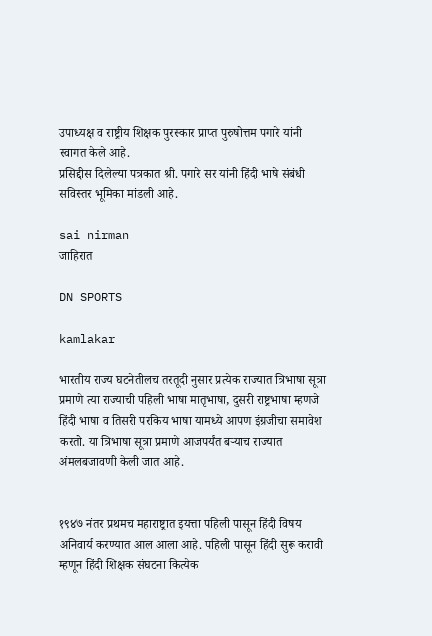उपाध्यक्ष व राष्ट्रीय शिक्षक पुरस्कार प्राप्त पुरुषोत्तम पगारे यांनी स्वागत केले आहे.
प्रसिद्दीस दिलेल्या पत्रकात श्री. पगारे सर यांनी हिंदी भाषे संबंधी सविस्तर भूमिका मांडली आहे.

sai nirman
जाहिरात

DN SPORTS

kamlakar

भारतीय राज्य घटनेतीलच तरतूदी नुसार प्रत्येक राज्यात त्रिभाषा सूत्रा प्रमाणे त्या राज्याची पहिली भाषा मातृभाषा, दुसरी राष्ट्रभाषा म्हणजे हिंदी भाषा व तिसरी परकिय भाषा यामध्ये आपण इंग्रजीचा समावेश करतो. या त्रिभाषा सूत्रा प्रमाणे आजपर्यंत बऱ्याच राज्यात अंमलबजावणी केली जात आहे.


१९४७ नंतर प्रथमच महाराष्ट्रात इयत्ता पहिली पासून हिंदी विषय अनिवार्य करण्यात आल आला आहे. पहिली पासून हिंदी सुरू करावी म्हणून हिंदी शिक्षक संघटना कित्येक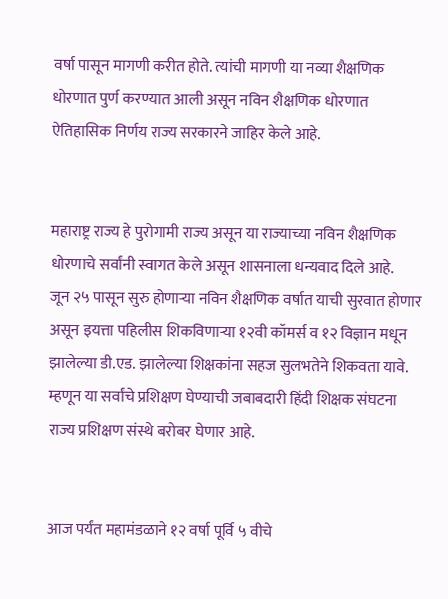वर्षा पासून मागणी करीत होते. त्यांची मागणी या नव्या शैक्षणिक धोरणात पुर्ण करण्यात आली असून नविन शैक्षणिक धोरणात ऐतिहासिक निर्णय राज्य सरकारने जाहिर केले आहे.


महाराष्ट्र राज्य हे पुरोगामी राज्य असून या राज्याच्या नविन शैक्षणिक धोरणाचे सर्वांनी स्वागत केले असून शासनाला धन्यवाद दिले आहे.
जून २५ पासून सुरु होणाऱ्या नविन शैक्षणिक वर्षात याची सुरवात होणार असून इयत्ता पहिलीस शिकविणाऱ्या १२वी कॉमर्स व १२ विज्ञान मधून झालेल्या डी.एड. झालेल्या शिक्षकांना सहज सुलभतेने शिकवता यावे. म्हणून या सर्वांचे प्रशिक्षण घेण्याची जबाबदारी हिंदी शिक्षक संघटना राज्य प्रशिक्षण संस्थे बरोबर घेणार आहे.


आज पर्यंत महामंडळाने १२ वर्षा पूर्वि ५ वीचे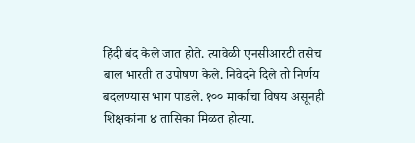हिंदी बंद केले जात होते. त्यावेळी एनसीआरटी तसेच बाल भारती त उपोषण केले. निवेदने दिले तो निर्णय बदलण्यास भाग पाडले. १०० मार्काचा विषय असूनही शिक्षकांना ४ तासिका मिळत होत्या.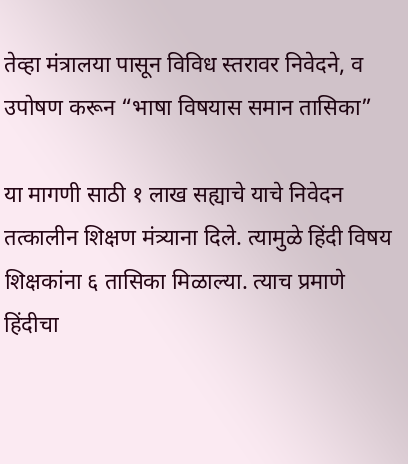तेव्हा मंत्रालया पासून विविध स्तरावर निवेदने, व उपोषण करून “भाषा विषयास समान तासिका”

या मागणी साठी १ लाख सह्याचे याचे निवेदन तत्कालीन शिक्षण मंत्र्याना दिले. त्यामुळे हिंदी विषय शिक्षकांना ६ तासिका मिळाल्या. त्याच प्रमाणे हिंदीचा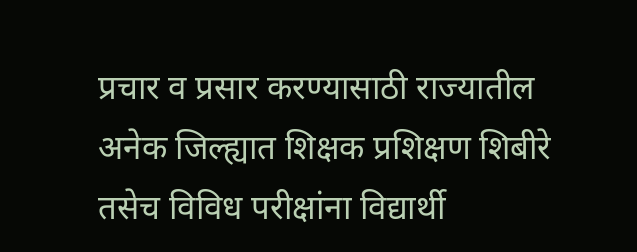प्रचार व प्रसार करण्यासाठी राज्यातील अनेक जिल्ह्यात शिक्षक प्रशिक्षण शिबीरे तसेच विविध परीक्षांना विद्यार्थी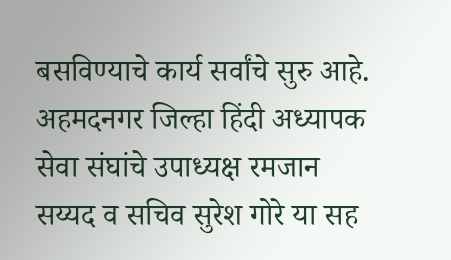बसविण्याचे कार्य सर्वांचे सुरु आहे. अहमदनगर जिल्हा हिंदी अध्यापक सेवा संघांचे उपाध्यक्ष रमजान सय्यद व सचिव सुरेश गोरे या सह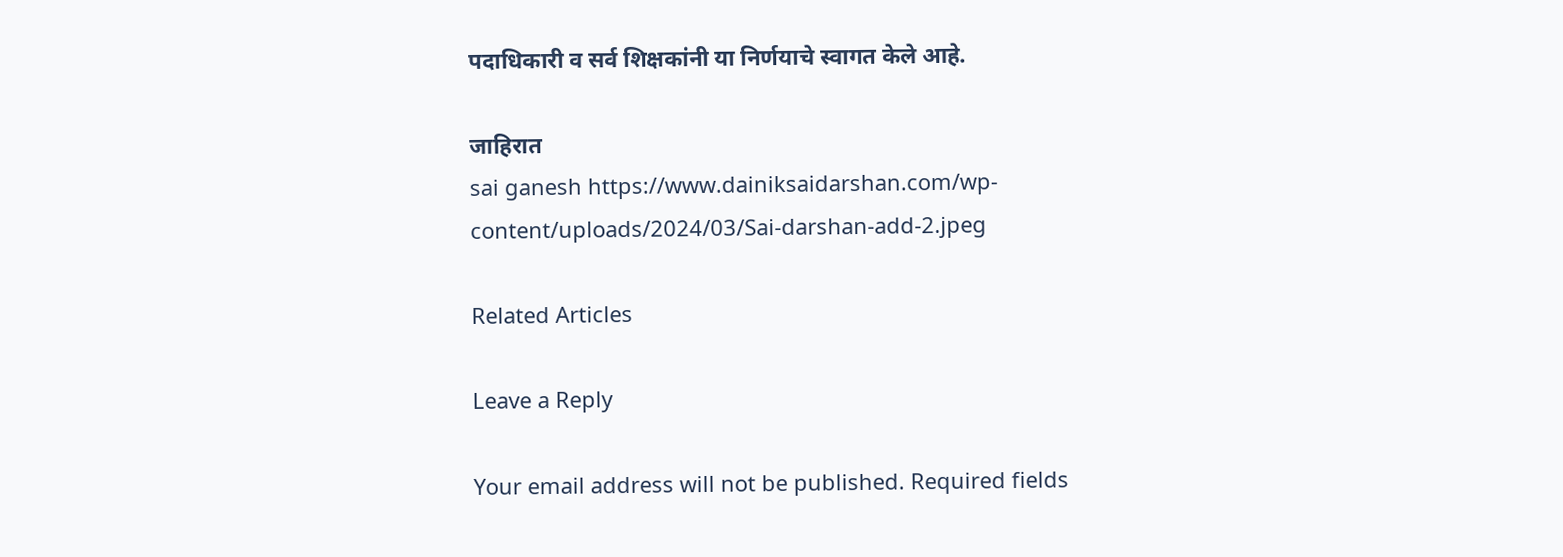पदाधिकारी व सर्व शिक्षकांनी या निर्णयाचे स्वागत केले आहे.

जाहिरात
sai ganesh https://www.dainiksaidarshan.com/wp-content/uploads/2024/03/Sai-darshan-add-2.jpeg

Related Articles

Leave a Reply

Your email address will not be published. Required fields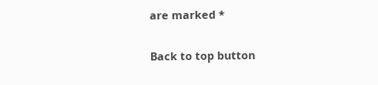are marked *

Back to top button